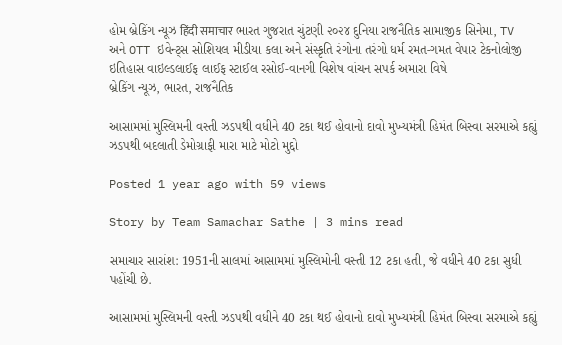હોમ બ્રેકિંગ ન્યૂઝ हिंदी समाचार ભારત ગુજરાત ચુંટણી ૨૦૨૪ દુનિયા રાજનૈતિક સામાજીક સિનેમા, TV અને OTT ઇવેન્ટ્સ સોશિયલ મીડીયા કલા અને સંસ્કૃતિ રંગોના તરંગો ધર્મ રમત-ગમત વેપાર ટેકનોલોજી ઇતિહાસ વાઇલ્ડલાઈફ લાઈફ સ્ટાઈલ રસોઈ-વાનગી વિશેષ વાંચન સપર્ક અમારા વિષે
બ્રેકિંગ ન્યૂઝ, ભારત, રાજનૈતિક

આસામમાં મુસ્લિમની વસ્તી ઝડપથી વધીને 40 ટકા થઈ હોવાનો દાવો મુખ્યમંત્રી હિમંત બિસ્વા સરમાએ કહ્યું ઝડપથી બદલાતી ડેમોગ્રાફી મારા માટે મોટો મુદ્દો

Posted 1 year ago with 59 views

Story by Team Samachar Sathe | 3 mins read

સમાચાર સારાંશ: 1951ની સાલમાં આસામમાં મુસ્લિમોની વસ્તી 12 ટકા હતી, જે વધીને 40 ટકા સુધી પહોંચી છે.

આસામમાં મુસ્લિમની વસ્તી ઝડપથી વધીને 40 ટકા થઈ હોવાનો દાવો મુખ્યમંત્રી હિમંત બિસ્વા સરમાએ કહ્યું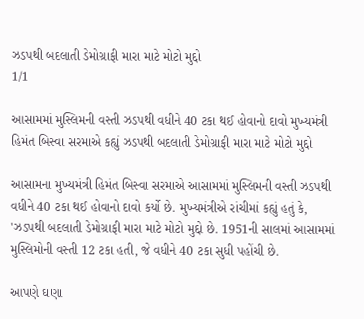ઝડપથી બદલાતી ડેમોગ્રાફી મારા માટે મોટો મુદ્દો
1/1

આસામમાં મુસ્લિમની વસ્તી ઝડપથી વધીને 40 ટકા થઈ હોવાનો દાવો મુખ્યમંત્રી હિમંત બિસ્વા સરમાએ કહ્યું ઝડપથી બદલાતી ડેમોગ્રાફી મારા માટે મોટો મુદ્દો

આસામના મુખ્યમંત્રી હિમંત બિસ્વા સરમાએ આસામમાં મુસ્લિમની વસ્તી ઝડપથી વધીને 40 ટકા થઈ હોવાનો દાવો કર્યો છે. મુખ્યમંત્રીએ રાંચીમાં કહ્યું હતું કે, 'ઝડપથી બદલાતી ડેમોગ્રાફી મારા માટે મોટો મુદ્દો છે. 1951ની સાલમાં આસામમાં મુસ્લિમોની વસ્તી 12 ટકા હતી, જે વધીને 40 ટકા સુધી પહોંચી છે.

આપણે ઘણા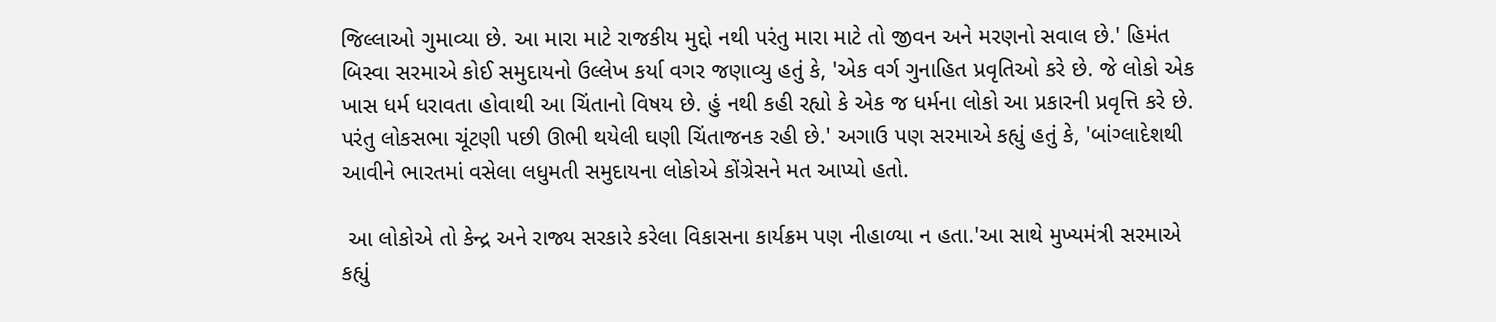જિલ્લાઓ ગુમાવ્યા છે. આ મારા માટે રાજકીય મુદ્દો નથી પરંતુ મારા માટે તો જીવન અને મરણનો સવાલ છે.' હિમંત બિસ્વા સરમાએ કોઈ સમુદાયનો ઉલ્લેખ કર્યા વગર જણાવ્યુ હતું કે, 'એક વર્ગ ગુનાહિત પ્રવૃતિઓ કરે છે. જે લોકો એક ખાસ ધર્મ ધરાવતા હોવાથી આ ચિંતાનો વિષય છે. હું નથી કહી રહ્યો કે એક જ ધર્મના લોકો આ પ્રકારની પ્રવૃત્તિ કરે છે. પરંતુ લોકસભા ચૂંટણી પછી ઊભી થયેલી ઘણી ચિંતાજનક રહી છે.' અગાઉ પણ સરમાએ કહ્યું હતું કે, 'બાંગ્લાદેશથી આવીને ભારતમાં વસેલા લધુમતી સમુદાયના લોકોએ કોંગ્રેસને મત આપ્યો હતો.

 આ લોકોએ તો કેન્દ્ર અને રાજ્ય સરકારે કરેલા વિકાસના કાર્યક્રમ પણ નીહાળ્યા ન હતા.'આ સાથે મુખ્યમંત્રી સરમાએ કહ્યું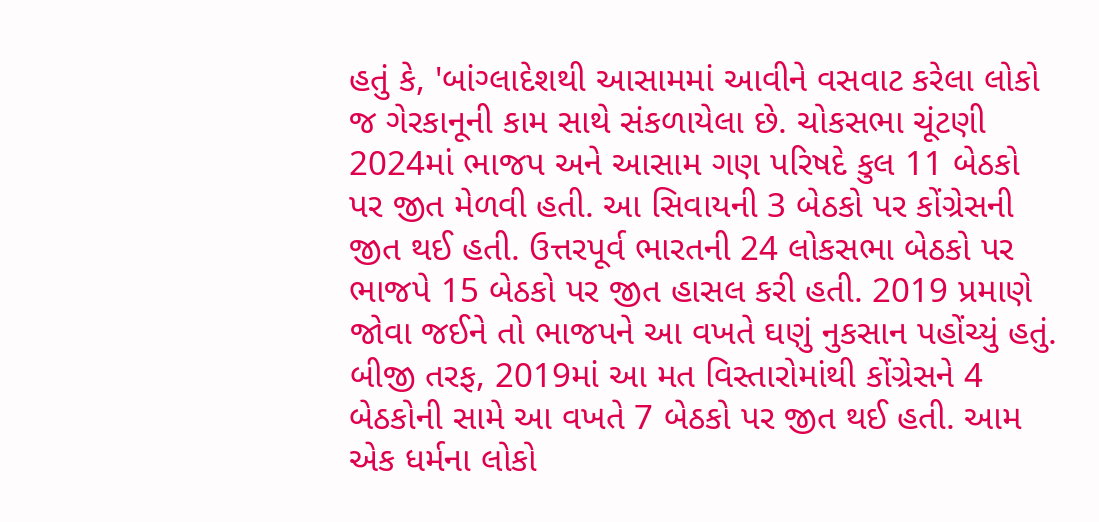હતું કે, 'બાંગ્લાદેશથી આસામમાં આવીને વસવાટ કરેલા લોકો જ ગેરકાનૂની કામ સાથે સંકળાયેલા છે. ચોકસભા ચૂંટણી 2024માં ભાજપ અને આસામ ગણ પરિષદે કુલ 11 બેઠકો પર જીત મેળવી હતી. આ સિવાયની 3 બેઠકો પર કોંગ્રેસની જીત થઈ હતી. ઉત્તરપૂર્વ ભારતની 24 લોકસભા બેઠકો પર ભાજપે 15 બેઠકો પર જીત હાસલ કરી હતી. 2019 પ્રમાણે જોવા જઈને તો ભાજપને આ વખતે ઘણું નુકસાન પહોંચ્યું હતું. બીજી તરફ, 2019માં આ મત વિસ્તારોમાંથી કોંગ્રેસને 4 બેઠકોની સામે આ વખતે 7 બેઠકો પર જીત થઈ હતી. આમ એક ધર્મના લોકો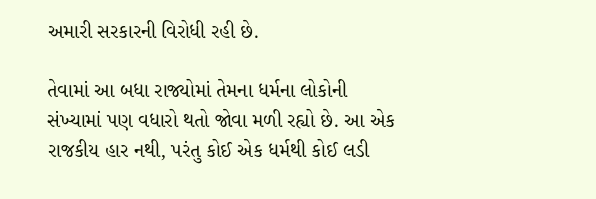અમારી સરકારની વિરોધી રહી છે.

તેવામાં આ બધા રાજ્યોમાં તેમના ધર્મના લોકોની સંખ્યામાં પણ વધારો થતો જોવા મળી રહ્યો છે. આ એક રાજકીય હાર નથી, પરંતુ કોઈ એક ધર્મથી કોઈ લડી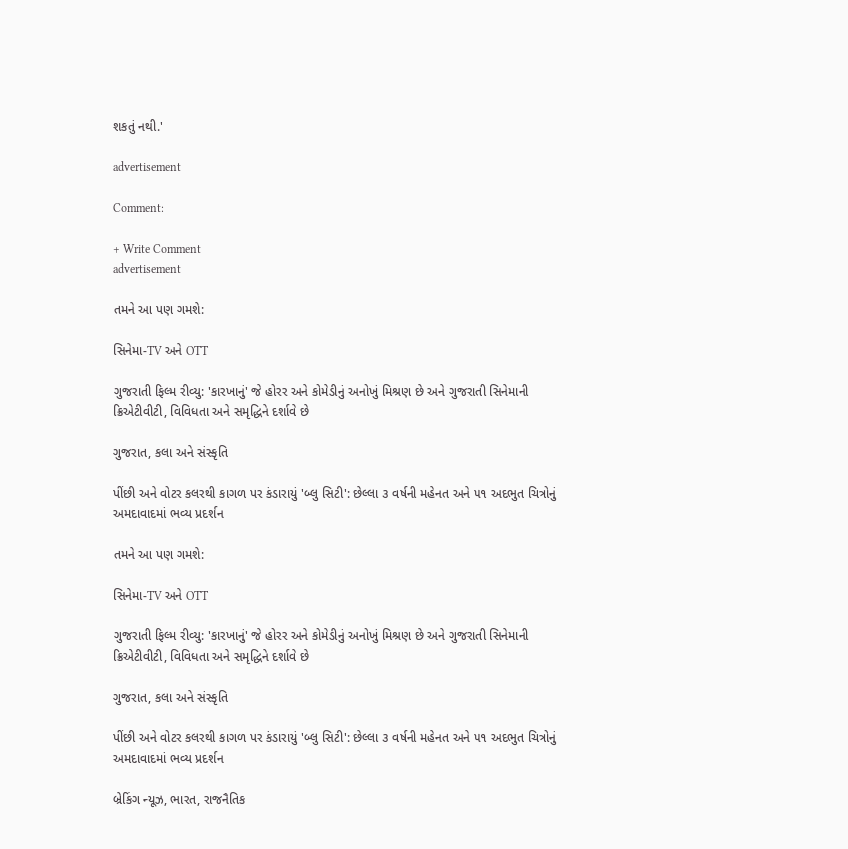શકતું નથી.'

advertisement

Comment:

+ Write Comment
advertisement

તમને આ પણ ગમશે:

સિનેમા-TV અને OTT

ગુજરાતી ફિલ્મ રીવ્યુ: 'કારખાનું' જે હોરર અને કોમેડીનું અનોખું મિશ્રણ છે અને ગુજરાતી સિનેમાની ક્રિએટીવીટી, વિવિધતા અને સમૃદ્ધિને દર્શાવે છે

ગુજરાત, કલા અને સંસ્કૃતિ

પીંછી અને વોટર કલરથી કાગળ પર કંડારાયું 'બ્લુ સિટી': છેલ્લા ૩ વર્ષની મહેનત અને ૫૧ અદભુત ચિત્રોનું અમદાવાદમાં ભવ્ય પ્રદર્શન

તમને આ પણ ગમશે:

સિનેમા-TV અને OTT

ગુજરાતી ફિલ્મ રીવ્યુ: 'કારખાનું' જે હોરર અને કોમેડીનું અનોખું મિશ્રણ છે અને ગુજરાતી સિનેમાની ક્રિએટીવીટી, વિવિધતા અને સમૃદ્ધિને દર્શાવે છે

ગુજરાત, કલા અને સંસ્કૃતિ

પીંછી અને વોટર કલરથી કાગળ પર કંડારાયું 'બ્લુ સિટી': છેલ્લા ૩ વર્ષની મહેનત અને ૫૧ અદભુત ચિત્રોનું અમદાવાદમાં ભવ્ય પ્રદર્શન

બ્રેકિંગ ન્યૂઝ, ભારત, રાજનૈતિક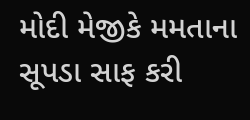મોદી મેજીકે મમતાના સૂપડા સાફ કરી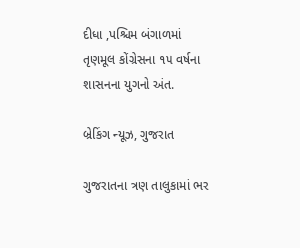દીધા ,પશ્ચિમ બંગાળમાં તૃણમૂલ કોંગ્રેસના ૧૫ વર્ષના શાસનના યુગનો અંત.

બ્રેકિંગ ન્યૂઝ, ગુજરાત

ગુજરાતના ત્રણ તાલુકામાં ભર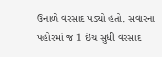ઉનાળે વરસાદ પડ્યો હતો. સવારના પહોરમાં જ 1 ઇંચ સુધી વરસાદ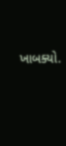ખાબક્યો.